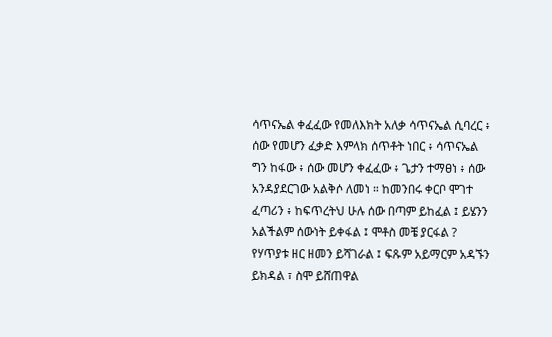ሳጥናኤል ቀፈፈው የመለእክት አለቃ ሳጥናኤል ሲባረር ፥ ሰው የመሆን ፈቃድ እምላክ ሰጥቶት ነበር ፥ ሳጥናኤል ግን ከፋው ፥ ሰው መሆን ቀፈፈው ፥ ጌታን ተማፀነ ፥ ሰው አንዳያደርገው አልቅሶ ለመነ ። ከመንበሩ ቀርቦ ሞገተ ፈጣሪን ፥ ከፍጥረትህ ሁሉ ሰው በጣም ይከፈል ፤ ይሄንን አልችልም ሰውነት ይቀፋል ፤ ሞቶስ መቼ ያርፋል ? የሃጥያቱ ዘር ዘመን ይሻገራል ፤ ፍጹም አይማርም አዳኙን ይክዳል ፣ ስሞ ይሸጠዋል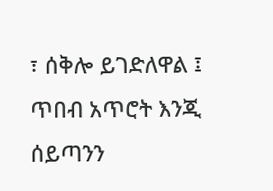፣ ሰቅሎ ይገድለዋል ፤ ጥበብ አጥሮት እንጂ ሰይጣንን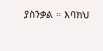ያስንቃል ። እባክህ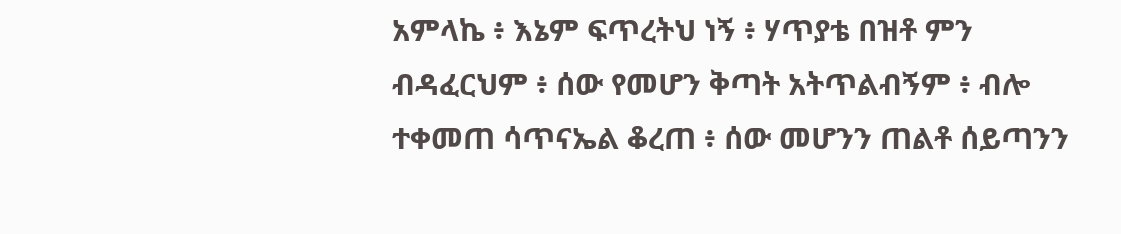አምላኬ ፥ እኔም ፍጥረትህ ነኝ ፥ ሃጥያቴ በዝቶ ምን ብዳፈርህም ፥ ሰው የመሆን ቅጣት አትጥልብኝም ፥ ብሎ ተቀመጠ ሳጥናኤል ቆረጠ ፥ ሰው መሆንን ጠልቶ ሰይጣንን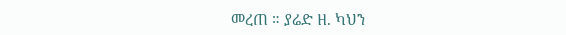መረጠ ። ያሬድ ዘ. ካህን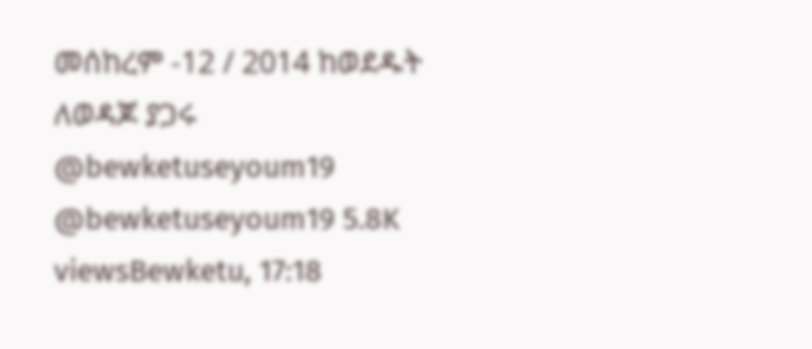መሰከረም -12 / 2014 ከወደዱት ለወዳጆ ያጋሩ @bewketuseyoum19 @bewketuseyoum19 5.8K viewsBewketu, 17:18